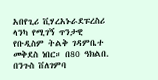አበየጊሪ ቪሃረአኑራደፑረስሪ ላንካ የሚገኝ ጥንታዊ የቡዲስም ትልቅ ገዳምቤተ መቅደስ ነበር። በ80 ዓክልበ. በንጉስ ቨለገምባ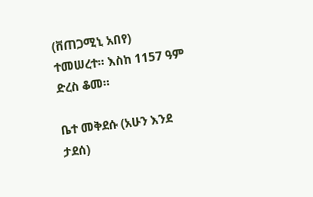(ቨጠጋሚኒ አበየ) ተመሠረተ። እስከ 1157 ዓም ድረስ ቆመ።

ቤተ መቅደሱ (አሁን እንደ ታደሰ)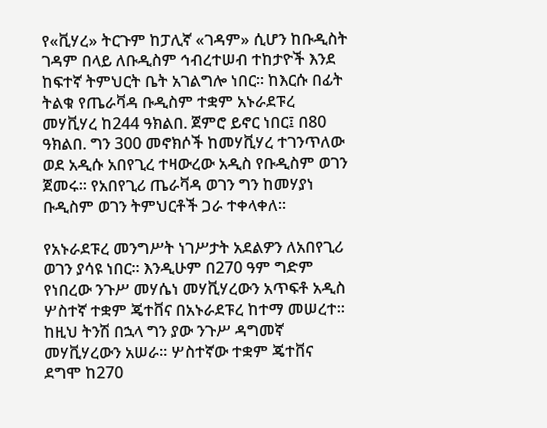የ«ቪሃረ» ትርጉም ከፓሊኛ «ገዳም» ሲሆን ከቡዲስት ገዳም በላይ ለቡዲስም ኅብረተሠብ ተከታዮች እንደ ከፍተኛ ትምህርት ቤት አገልግሎ ነበር። ከእርሱ በፊት ትልቁ የጤራቫዳ ቡዲስም ተቋም አኑራደፑረ መሃቪሃረ ከ244 ዓክልበ. ጀምሮ ይኖር ነበር፤ በ80 ዓክልበ. ግን 300 መኖክሶች ከመሃቪሃረ ተገንጥለው ወደ አዲሱ አበየጊረ ተዛውረው አዲስ የቡዲስም ወገን ጀመሩ። የአበየጊሪ ጤራቫዳ ወገን ግን ከመሃያነ ቡዲስም ወገን ትምህርቶች ጋራ ተቀላቀለ።

የአኑራደፑረ መንግሥት ነገሥታት አደልዎን ለአበየጊሪ ወገን ያሳዩ ነበር። እንዲሁም በ270 ዓም ግድም የነበረው ንጉሥ መሃሴነ መሃቪሃረውን አጥፍቶ አዲስ ሦስተኛ ተቋም ጄተቨና በአኑራደፑረ ከተማ መሠረተ። ከዚህ ትንሽ በኋላ ግን ያው ንጉሥ ዳግመኛ መሃቪሃረውን አሠራ። ሦስተኛው ተቋም ጄተቨና ደግሞ ከ270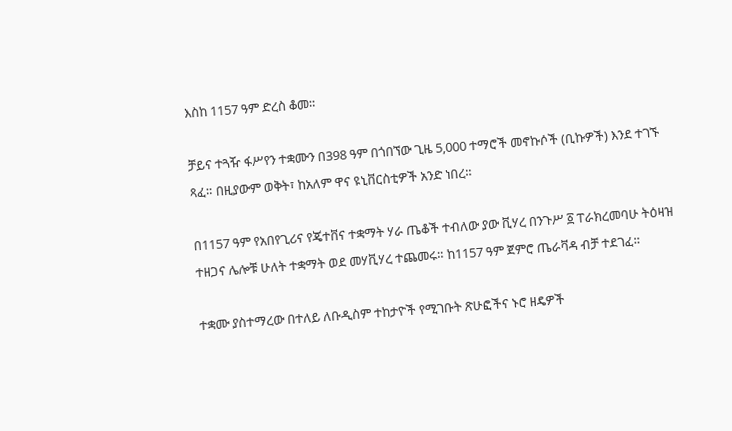እስከ 1157 ዓም ድረስ ቆመ።

ቻይና ተጓዥ ፋሥየን ተቋሙን በ398 ዓም በጎበኘው ጊዜ 5,000 ተማሮች መኖኩሶች (ቢኩዎች) እንደ ተገኙ ጻፈ። በዚያውም ወቅት፣ ከአለም ዋና ዩኒቨርስቲዎች አንድ ነበረ።

በ1157 ዓም የአበየጊሪና የጄተቨና ተቋማት ሃራ ጤቆች ተብለው ያው ቪሃረ በንጉሥ ፩ ፐራክረመባሁ ትዕዛዝ ተዘጋና ሌሎቹ ሁለት ተቋማት ወደ መሃቪሃረ ተጨመሩ። ከ1157 ዓም ጀምሮ ጤራቫዳ ብቻ ተደገፈ።

ተቋሙ ያስተማረው በተለይ ለቡዲስም ተከታዮች የሚገቡት ጽሁፎችና ኑሮ ዘዴዎች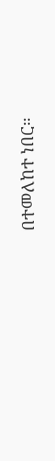በተመለከተ ነበር።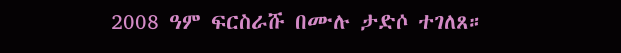2008 ዓም ፍርስራሹ በሙሉ ታድሶ ተገለጸ።